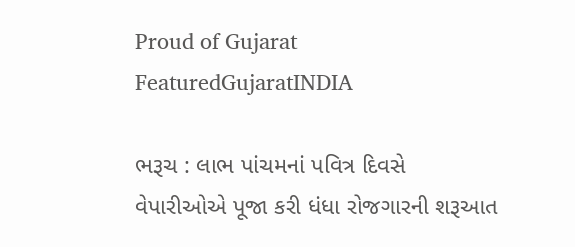Proud of Gujarat
FeaturedGujaratINDIA

ભરૂચ : લાભ પાંચમનાં પવિત્ર દિવસે વેપારીઓએ પૂજા કરી ધંધા રોજગારની શરૂઆત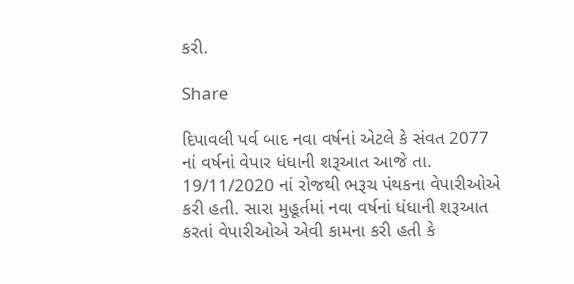કરી.

Share

દિપાવલી પર્વ બાદ નવા વર્ષનાં એટલે કે સંવત 2077 નાં વર્ષનાં વેપાર ધંધાની શરૂઆત આજે તા. 19/11/2020 નાં રોજથી ભરૂચ પંથકના વેપારીઓએ કરી હતી. સારા મુહૂર્તમાં નવા વર્ષનાં ધંધાની શરૂઆત કરતાં વેપારીઓએ એવી કામના કરી હતી કે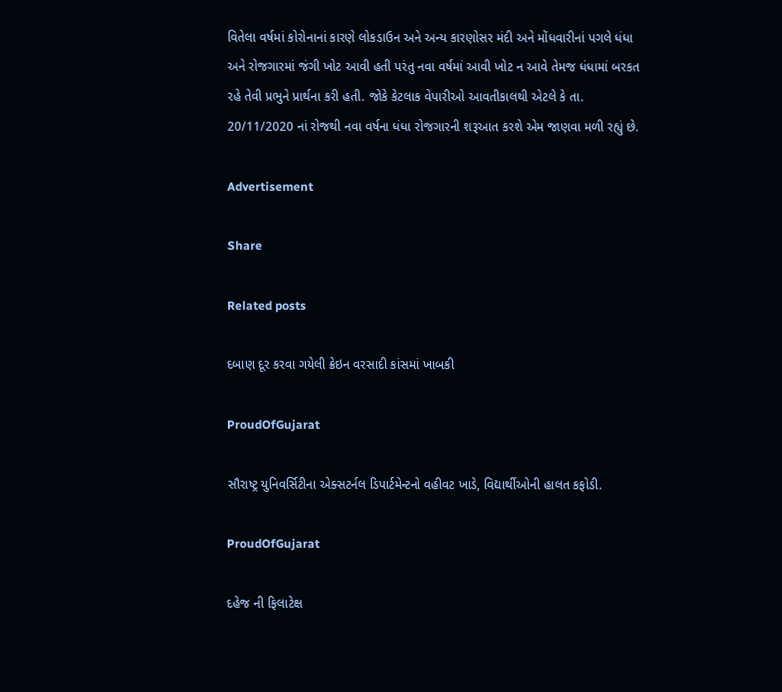વિતેલા વર્ષમાં કોરોનાનાં કારણે લોકડાઉન અને અન્ય કારણોસર મંદી અને મોંધવારીનાં પગલે ધંધા અને રોજગારમાં જંગી ખોટ આવી હતી પરંતુ નવા વર્ષમાં આવી ખોટ ન આવે તેમજ ધંધામાં બરકત રહે તેવી પ્રભુને પ્રાર્થના કરી હતી. જોકે કેટલાક વેપારીઓ આવતીકાલથી એટલે કે તા. 20/11/2020 નાં રોજથી નવા વર્ષના ધંધા રોજગારની શરૂઆત કરશે એમ જાણવા મળી રહ્યું છે.

Advertisement

Share

Related posts

દબાણ દૂર કરવા ગયેલી ક્રેઇન વરસાદી કાંસમાં ખાબકી

ProudOfGujarat

સૌરાષ્ટ્ર યુનિવર્સિટીના એક્સટર્નલ ડિપાર્ટમેન્ટનો વહીવટ ખાડે, વિદ્યાર્થીઓની હાલત કફોડી.

ProudOfGujarat

દહેજ ની ફિલાટેક્ષ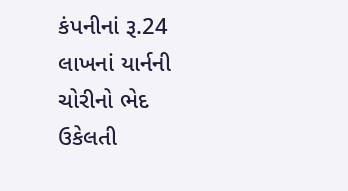કંપનીનાં રૂ.24 લાખનાં યાર્નની ચોરીનો ભેદ ઉકેલતી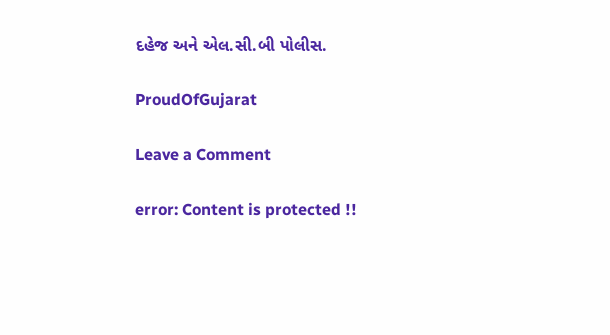દહેજ અને એલ.સી.બી પોલીસ.

ProudOfGujarat

Leave a Comment

error: Content is protected !!